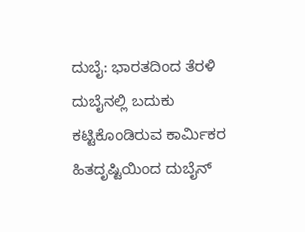ದುಬೈ: ಭಾರತದಿಂದ ತೆರಳಿ ದುಬೈನಲ್ಲಿ ಬದುಕು ಕಟ್ಟಿಕೊಂಡಿರುವ ಕಾರ್ಮಿಕರ ಹಿತದೃಷ್ಟಿಯಿಂದ ದುಬೈನ್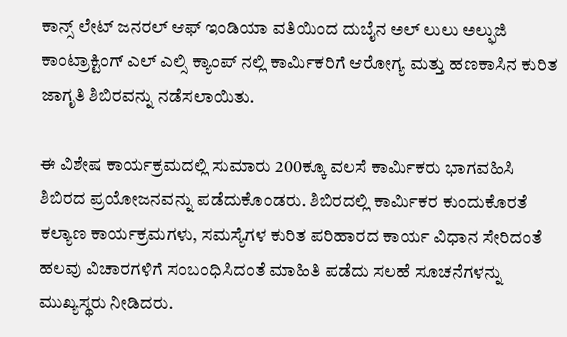ಕಾನ್ಸ್ ಲೇಟ್ ಜನರಲ್ ಆಫ್ ಇಂಡಿಯಾ ವತಿಯಿಂದ ದುಬೈನ ಅಲ್ ಲುಲು ಅಲ್ಫುಜಿ ಕಾಂಟ್ರಾಕ್ಟಿಂಗ್ ಎಲ್ ಎಲ್ಸಿ ಕ್ಯಾಂಪ್ ನಲ್ಲಿ ಕಾರ್ಮಿಕರಿಗೆ ಆರೋಗ್ಯ ಮತ್ತು ಹಣಕಾಸಿನ ಕುರಿತ ಜಾಗೃತಿ ಶಿಬಿರವನ್ನು ನಡೆಸಲಾಯಿತು.

ಈ ವಿಶೇಷ ಕಾರ್ಯಕ್ರಮದಲ್ಲಿ ಸುಮಾರು 200ಕ್ಕೂ ವಲಸೆ ಕಾರ್ಮಿಕರು ಭಾಗವಹಿಸಿ ಶಿಬಿರದ ಪ್ರಯೋಜನವನ್ನು ಪಡೆದುಕೊಂಡರು. ಶಿಬಿರದಲ್ಲಿ ಕಾರ್ಮಿಕರ ಕುಂದುಕೊರತೆ ಕಲ್ಯಾಣ ಕಾರ್ಯಕ್ರಮಗಳು, ಸಮಸ್ಯೆಗಳ ಕುರಿತ ಪರಿಹಾರದ ಕಾರ್ಯ ವಿಧಾನ ಸೇರಿದಂತೆ ಹಲವು ವಿಚಾರಗಳಿಗೆ ಸಂಬಂಧಿಸಿದಂತೆ ಮಾಹಿತಿ ಪಡೆದು ಸಲಹೆ ಸೂಚನೆಗಳನ್ನು ಮುಖ್ಯಸ್ಥರು ನೀಡಿದರು.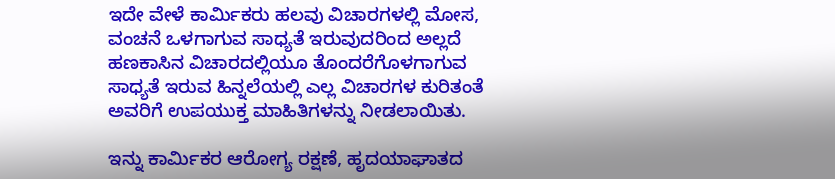ಇದೇ ವೇಳೆ ಕಾರ್ಮಿಕರು ಹಲವು ವಿಚಾರಗಳಲ್ಲಿ ಮೋಸ, ವಂಚನೆ ಒಳಗಾಗುವ ಸಾಧ್ಯತೆ ಇರುವುದರಿಂದ ಅಲ್ಲದೆ ಹಣಕಾಸಿನ ವಿಚಾರದಲ್ಲಿಯೂ ತೊಂದರೆಗೊಳಗಾಗುವ ಸಾಧ್ಯತೆ ಇರುವ ಹಿನ್ನಲೆಯಲ್ಲಿ ಎಲ್ಲ ವಿಚಾರಗಳ ಕುರಿತಂತೆ ಅವರಿಗೆ ಉಪಯುಕ್ತ ಮಾಹಿತಿಗಳನ್ನು ನೀಡಲಾಯಿತು.

ಇನ್ನು ಕಾರ್ಮಿಕರ ಆರೋಗ್ಯ ರಕ್ಷಣೆ, ಹೃದಯಾಘಾತದ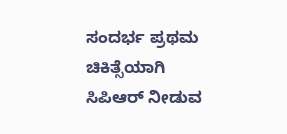ಸಂದರ್ಭ ಪ್ರಥಮ ಚಿಕಿತ್ಸೆಯಾಗಿ ಸಿಪಿಆರ್ ನೀಡುವ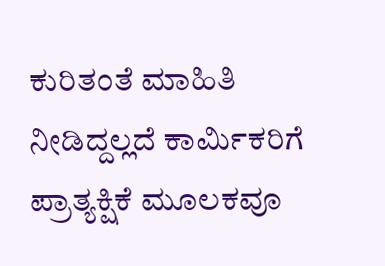ಕುರಿತಂತೆ ಮಾಹಿತಿ ನೀಡಿದ್ದಲ್ಲದೆ ಕಾರ್ಮಿಕರಿಗೆ ಪ್ರಾತ್ಯಕ್ಷಿಕೆ ಮೂಲಕವೂ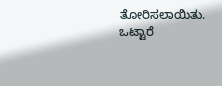ತೋರಿಸಲಾಯಿತು. ಒಟ್ಟಾರೆ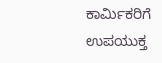ಕಾರ್ಮಿಕರಿಗೆ ಉಪಯುಕ್ತ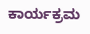ಕಾರ್ಯಕ್ರಮ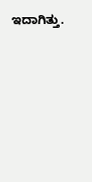ಇದಾಗಿತ್ತು.